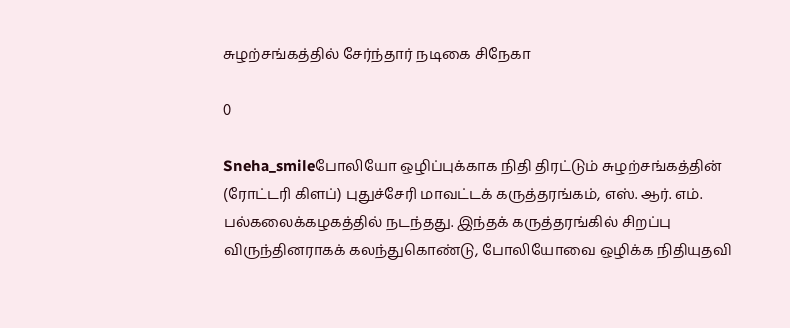சுழற்சங்கத்தில் சேர்ந்தார் நடிகை சிநேகா

0

Sneha_smileபோலியோ ஒழிப்புக்காக நிதி திரட்டும் சுழற்சங்கத்தின் (ரோட்டரி கிளப்) புதுச்சேரி மாவட்டக் கருத்தரங்கம், எஸ். ஆர். எம். பல்கலைக்கழகத்தில் நடந்தது. இந்தக் கருத்தரங்கில் சிறப்பு விருந்தினராகக் கலந்துகொண்டு, போலியோவை ஒழிக்க நிதியுதவி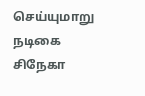செய்யுமாறு நடிகை சிநேகா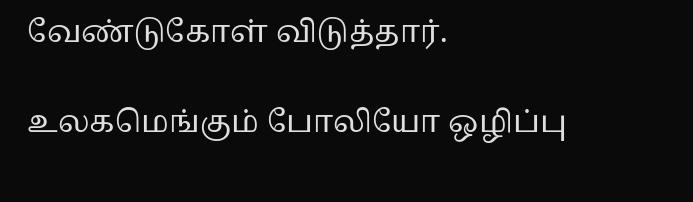வேண்டுகோள் விடுத்தார்.

உலகமெங்கும் போலியோ ஒழிப்பு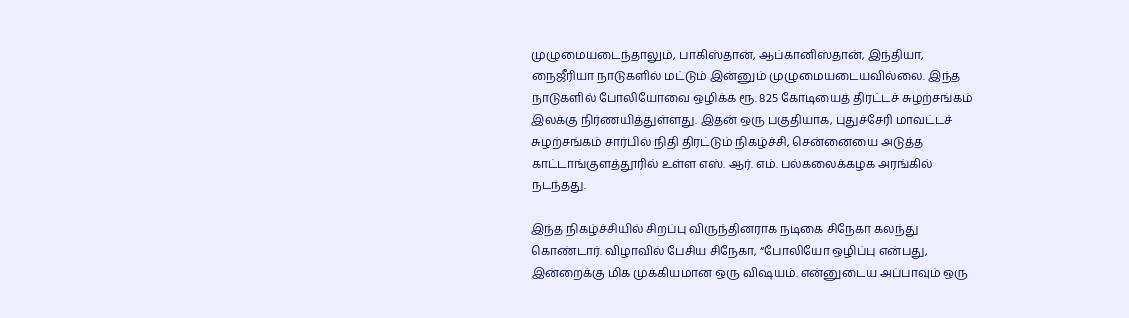முழுமையடைந்தாலும், பாகிஸ்தான், ஆப்கானிஸ்தான், இந்தியா, நைஜீரியா நாடுகளில் மட்டும் இன்னும் முழுமையடையவில்லை. இந்த நாடுகளில் போலியோவை ஒழிக்க ரூ. 825 கோடியைத் திரட்டச் சுழற்சங்கம் இலக்கு நிர்ணயித்துள்ளது. இதன் ஒரு பகுதியாக, புதுச்சேரி மாவட்டச் சுழற்சங்கம் சார்பில் நிதி திரட்டும் நிகழ்ச்சி, சென்னையை அடுத்த காட்டாங்குளத்தூரில் உள்ள எஸ். ஆர். எம். பல்கலைக்கழக அரங்கில் நடந்தது.

இந்த நிகழ்ச்சியில் சிறப்பு விருந்தினராக நடிகை சிநேகா கலந்து கொண்டார். விழாவில் பேசிய சிநேகா, “போலியோ ஒழிப்பு என்பது, இன்றைக்கு மிக முக்கியமான ஒரு விஷயம். என்னுடைய அப்பாவும் ஒரு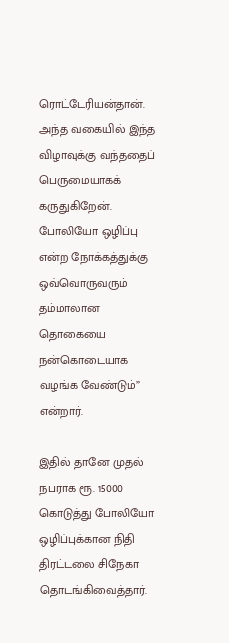ரொட்டேரியன்தான். அந்த வகையில் இந்த விழாவுக்கு வந்ததைப் பெருமையாகக் கருதுகிறேன். போலியோ ஒழிப்பு என்ற நோக்கத்துக்கு ஒவ்வொருவரும் தம்மாலான தொகையை நன்கொடையாக வழங்க வேண்டும்” என்றார்.

இதில் தானே முதல் நபராக ரூ. 15000 கொடுத்து போலியோ ஒழிப்புக்கான நிதி திரட்டலை சிநேகா தொடங்கிவைத்தார்.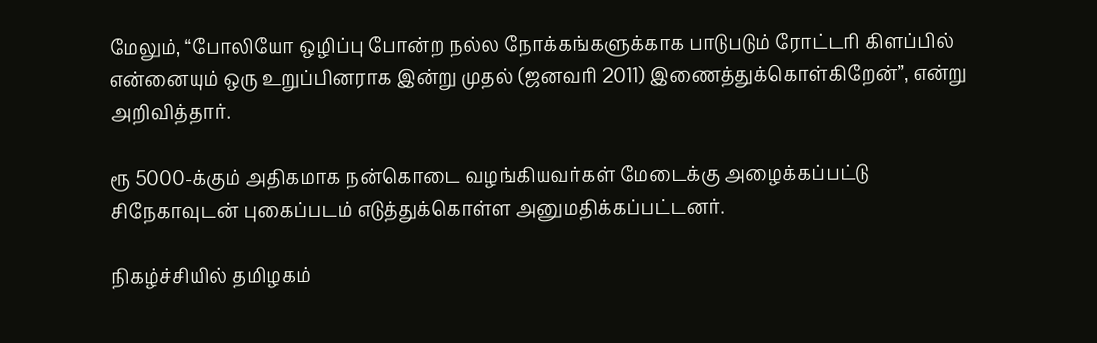மேலும், “போலியோ ஒழிப்பு போன்ற நல்ல நோக்கங்களுக்காக பாடுபடும் ரோட்டரி கிளப்பில் என்னையும் ஒரு உறுப்பினராக இன்று முதல் (ஜனவரி 2011) இணைத்துக்கொள்கிறேன்”, என்று அறிவித்தார்.

ரூ 5000-க்கும் அதிகமாக நன்கொடை வழங்கியவர்கள் மேடைக்கு அழைக்கப்பட்டு சிநேகாவுடன் புகைப்படம் எடுத்துக்கொள்ள அனுமதிக்கப்பட்டனர்.

நிகழ்ச்சியில் தமிழகம்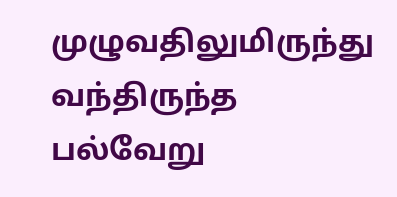முழுவதிலுமிருந்து வந்திருந்த பல்வேறு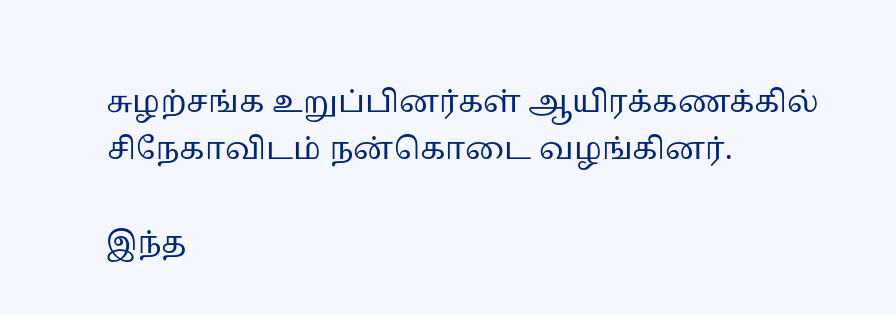சுழற்சங்க உறுப்பினர்கள் ஆயிரக்கணக்கில் சிநேகாவிடம் நன்கொடை வழங்கினர்.

இந்த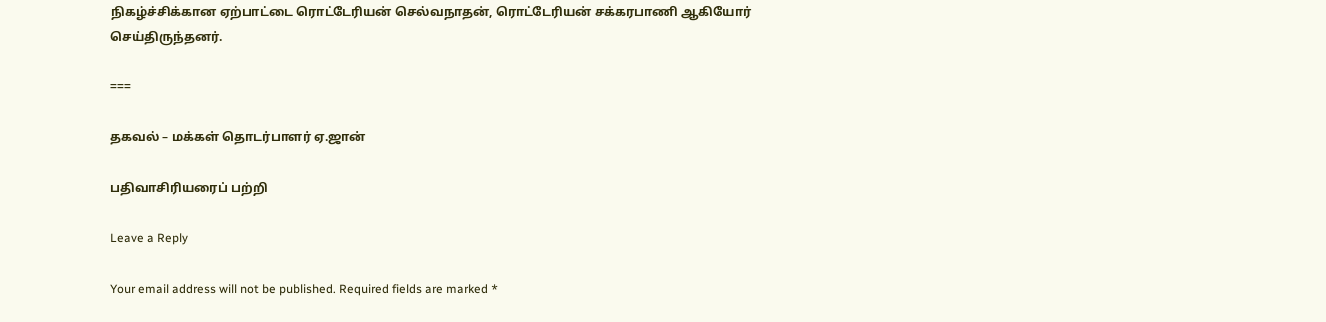நிகழ்ச்சிக்கான ஏற்பாட்டை ரொட்டேரியன் செல்வநாதன், ரொட்டேரியன் சக்கரபாணி ஆகியோர் செய்திருந்தனர்.

===

தகவல் – மக்கள் தொடர்பாளர் ஏ.ஜான்

பதிவாசிரியரைப் பற்றி

Leave a Reply

Your email address will not be published. Required fields are marked *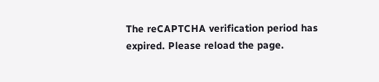The reCAPTCHA verification period has expired. Please reload the page.